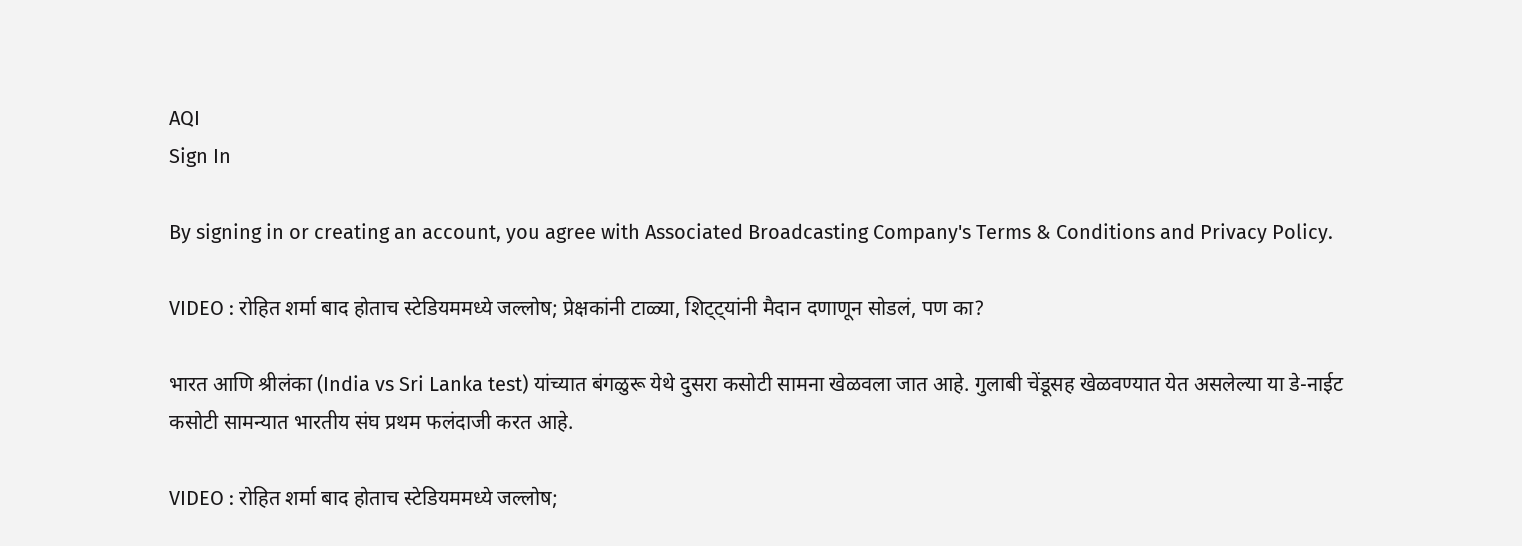AQI
Sign In

By signing in or creating an account, you agree with Associated Broadcasting Company's Terms & Conditions and Privacy Policy.

VIDEO : रोहित शर्मा बाद होताच स्टेडियममध्ये जल्लोष; प्रेक्षकांनी टाळ्या, शिट्ट्यांनी मैदान दणाणून सोडलं, पण का?

भारत आणि श्रीलंका (India vs Sri Lanka test) यांच्यात बंगळुरू येथे दुसरा कसोटी सामना खेळवला जात आहे. गुलाबी चेंडूसह खेळवण्यात येत असलेल्या या डे-नाईट कसोटी सामन्यात भारतीय संघ प्रथम फलंदाजी करत आहे.

VIDEO : रोहित शर्मा बाद होताच स्टेडियममध्ये जल्लोष;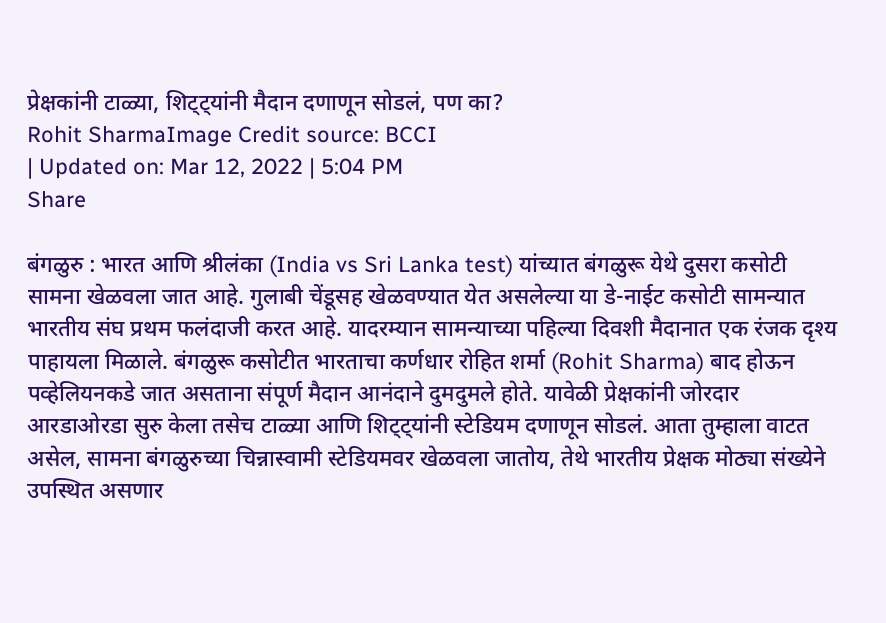प्रेक्षकांनी टाळ्या, शिट्ट्यांनी मैदान दणाणून सोडलं, पण का?
Rohit SharmaImage Credit source: BCCI
| Updated on: Mar 12, 2022 | 5:04 PM
Share

बंगळुरु : भारत आणि श्रीलंका (India vs Sri Lanka test) यांच्यात बंगळुरू येथे दुसरा कसोटी सामना खेळवला जात आहे. गुलाबी चेंडूसह खेळवण्यात येत असलेल्या या डे-नाईट कसोटी सामन्यात भारतीय संघ प्रथम फलंदाजी करत आहे. यादरम्यान सामन्याच्या पहिल्या दिवशी मैदानात एक रंजक दृश्य पाहायला मिळाले. बंगळुरू कसोटीत भारताचा कर्णधार रोहित शर्मा (Rohit Sharma) बाद होऊन पव्हेलियनकडे जात असताना संपूर्ण मैदान आनंदाने दुमदुमले होते. यावेळी प्रेक्षकांनी जोरदार आरडाओरडा सुरु केला तसेच टाळ्या आणि शिट्ट्यांनी स्टेडियम दणाणून सोडलं. आता तुम्हाला वाटत असेल, सामना बंगळुरुच्या चिन्नास्वामी स्टेडियमवर खेळवला जातोय, तेथे भारतीय प्रेक्षक मोठ्या संख्येने उपस्थित असणार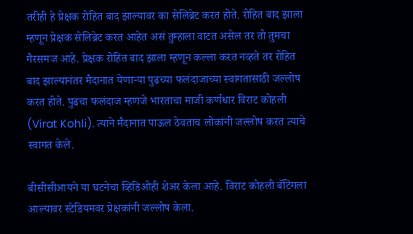तरीही हे प्रेक्षक रोहित बाद झाल्यावर का सेलिब्रेट करत होते. रोहित बाद झाला म्हणून प्रेक्षक सेलिब्रेट करत आहेत असं तुम्हाला वाटत असेल तर तो तुमचा गैरसमज आहे. प्रेक्षक रोहित बाद झाला म्हणून कल्ला करत नव्हते तर रोहित बाद झाल्यानंतर मैदानात येणाऱ्या पुढच्या फलंदाजाच्या स्वागतासाठी जल्लोष करत होते. पुढचा फलंदाज म्हणजे भारताचा माजी कर्णधार विराट कोहली (Virat Kohli). त्याने मैदानात पाऊल ठेवताच लोकांनी जल्लोष करत त्याचे स्वागत केले.

बीसीसीआयने या घटनेचा व्हिडिओही शेअर केला आहे. विराट कोहली बॅटिंगला आल्यावर स्टेडियमवर प्रेक्षकांनी जल्लोष केला.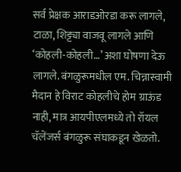सर्व प्रेक्षक आराडओरडा करू लागले, टाळा, शिट्ट्या वाजवू लागले आणि ‘कोहली-कोहली…’ अशा घोषणा देऊ लागले. बंगळुरूमधील एम. चिन्नास्वामी मैदान हे विराट कोहलीचे होम ग्राऊंड नाही, मात्र आयपीएलमध्ये तो रॉयल चॅलेंजर्स बंगळुरू संघाकडून खेळतो.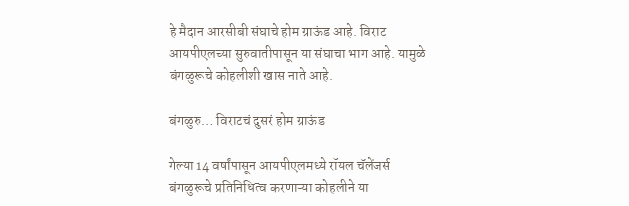हे मैदान आरसीबी संघाचे होम ग्राऊंड आहे. विराट आयपीएलच्या सुरुवातीपासून या संघाचा भाग आहे. यामुळे बंगळुरूचे कोहलीशी खास नाते आहे.

बंगळुरु… विराटचं दुसरं होम ग्राऊंड

गेल्या 14 वर्षांपासून आयपीएलमध्ये रॉयल चॅलेंजर्स बंगळुरूचे प्रतिनिधित्व करणाऱ्या कोहलीने या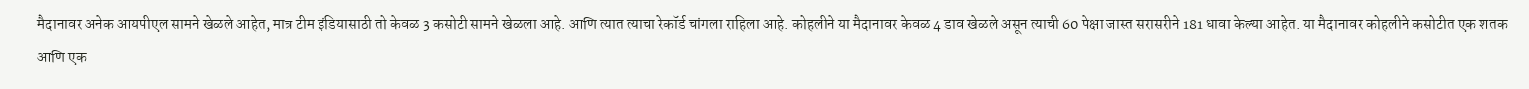मैदानावर अनेक आयपीएल सामने खेळले आहेत, मात्र टीम इंडियासाठी तो केवळ 3 कसोटी सामने खेळला आहे. आणि त्यात त्याचा रेकॉर्ड चांगला राहिला आहे. कोहलीने या मैदानावर केवळ 4 डाव खेळले असून त्याची 60 पेक्षा जास्त सरासरीने 181 धावा केल्या आहेत. या मैदानावर कोहलीने कसोटीत एक शतक आणि एक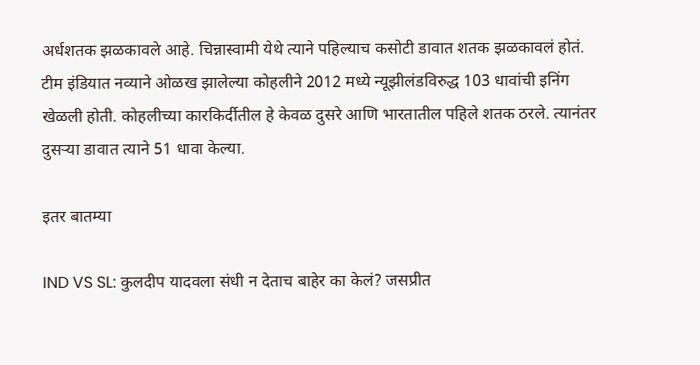अर्धशतक झळकावले आहे. चिन्नास्वामी येथे त्याने पहिल्याच कसोटी डावात शतक झळकावलं होतं. टीम इंडियात नव्याने ओळख झालेल्या कोहलीने 2012 मध्ये न्यूझीलंडविरुद्ध 103 धावांची इनिंग खेळली होती. कोहलीच्या कारकिर्दीतील हे केवळ दुसरे आणि भारतातील पहिले शतक ठरले. त्यानंतर दुसऱ्या डावात त्याने 51 धावा केल्या.

इतर बातम्या

IND VS SL: कुलदीप यादवला संधी न देताच बाहेर का केलं? जसप्रीत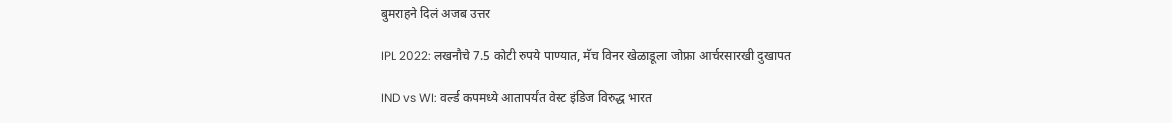बुमराहने दिलं अजब उत्तर

IPL 2022: लखनौचे 7.5 कोटी रुपये पाण्यात, मॅच विनर खेळाडूला जोफ्रा आर्चरसारखी दुखापत

IND vs WI: वर्ल्ड कपमध्ये आतापर्यंत वेस्ट इंडिज विरुद्ध भारत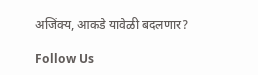अजिंक्य, आकडे यावेळी बदलणार?

Follow Us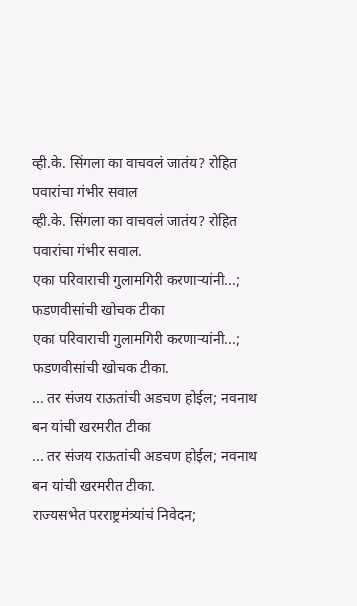व्ही.के. सिंगला का वाचवलं जातंय? रोहित पवारांचा गंभीर सवाल
व्ही.के. सिंगला का वाचवलं जातंय? रोहित पवारांचा गंभीर सवाल.
एका परिवाराची गुलामगिरी करणाऱ्यांनी...; फडणवीसांची खोचक टीका
एका परिवाराची गुलामगिरी करणाऱ्यांनी...; फडणवीसांची खोचक टीका.
... तर संजय राऊतांची अडचण होईल; नवनाथ बन यांची खरमरीत टीका
... तर संजय राऊतांची अडचण होईल; नवनाथ बन यांची खरमरीत टीका.
राज्यसभेत परराष्ट्रमंत्र्यांचं निवेदन;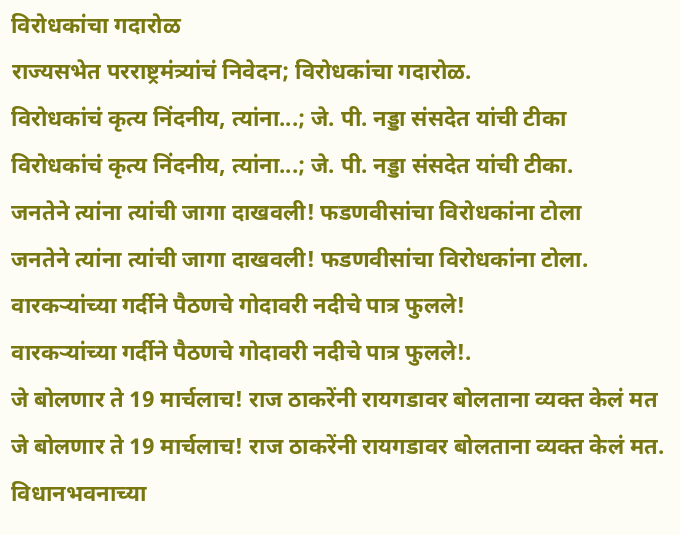विरोधकांचा गदारोळ
राज्यसभेत परराष्ट्रमंत्र्यांचं निवेदन; विरोधकांचा गदारोळ.
विरोधकांचं कृत्य निंदनीय, त्यांना...; जे. पी. नड्डा संसदेत यांची टीका
विरोधकांचं कृत्य निंदनीय, त्यांना...; जे. पी. नड्डा संसदेत यांची टीका.
जनतेने त्यांना त्यांची जागा दाखवली! फडणवीसांचा विरोधकांना टोला
जनतेने त्यांना त्यांची जागा दाखवली! फडणवीसांचा विरोधकांना टोला.
वारकऱ्यांच्या गर्दीने पैठणचे गोदावरी नदीचे पात्र फुलले!
वारकऱ्यांच्या गर्दीने पैठणचे गोदावरी नदीचे पात्र फुलले!.
जे बोलणार ते 19 मार्चलाच! राज ठाकरेंनी रायगडावर बोलताना व्यक्त केलं मत
जे बोलणार ते 19 मार्चलाच! राज ठाकरेंनी रायगडावर बोलताना व्यक्त केलं मत.
विधानभवनाच्या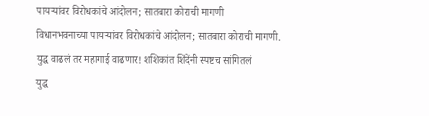पायऱ्यांवर विरोधकांचे आंदोलन; सातबारा कोराची मागणी
विधानभवनाच्या पायऱ्यांवर विरोधकांचे आंदोलन; सातबारा कोराची मागणी.
युद्ध वाढलं तर महागाई वाढणार! शशिकांत शिंदेंनी स्पष्टच सांगितलं
युद्ध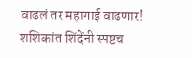वाढलं तर महागाई वाढणार! शशिकांत शिंदेंनी स्पष्टच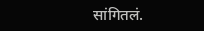सांगितलं.